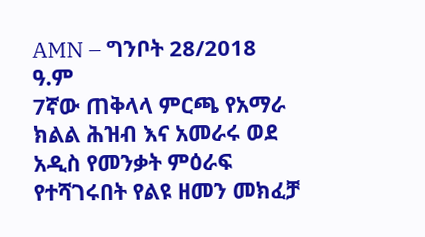AMN – ግንቦት 28/2018 ዓ.ም
7ኛው ጠቅላላ ምርጫ የአማራ ክልል ሕዝብ እና አመራሩ ወደ አዲስ የመንቃት ምዕራፍ የተሻገሩበት የልዩ ዘመን መክፈቻ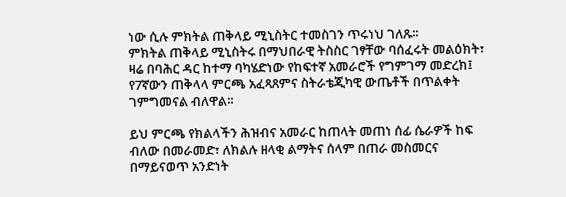ነው ሲሉ ምክትል ጠቅላይ ሚኒስትር ተመስገን ጥሩነህ ገለጹ፡፡
ምክትል ጠቅላይ ሚኒስትሩ በማህበራዊ ትስስር ገፃቸው ባሰፈሩት መልዕክት፣ ዛሬ በባሕር ዳር ከተማ ባካሄድነው የከፍተኛ አመራሮች የግምገማ መድረክ፤ የ7ኛውን ጠቅላላ ምርጫ አፈጻጸምና ስትራቴጂካዊ ውጤቶች በጥልቀት ገምግመናል ብለዋል።

ይህ ምርጫ የክልላችን ሕዝብና አመራር ከጠላት መጠነ ሰፊ ሴራዎች ከፍ ብለው በመራመድ፣ ለክልሉ ዘላቂ ልማትና ሰላም በጠራ መስመርና በማይናወጥ አንድነት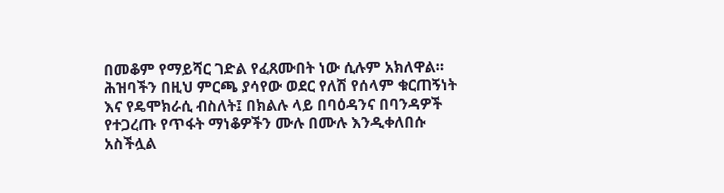በመቆም የማይሻር ገድል የፈጸሙበት ነው ሲሉም አክለዋል።
ሕዝባችን በዚህ ምርጫ ያሳየው ወደር የለሽ የሰላም ቁርጠኝነት እና የዴሞክራሲ ብስለት፤ በክልሉ ላይ በባዕዳንና በባንዳዎች የተጋረጡ የጥፋት ማነቆዎችን ሙሉ በሙሉ እንዲቀለበሱ አስችሏል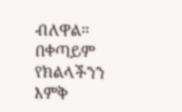ብለዋል።
በቀጣይም የክልላችንን እምቅ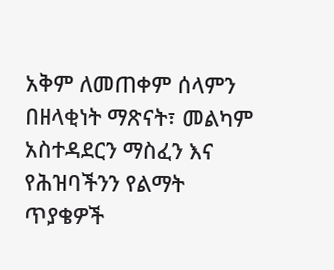አቅም ለመጠቀም ሰላምን በዘላቂነት ማጽናት፣ መልካም አስተዳደርን ማስፈን እና የሕዝባችንን የልማት ጥያቄዎች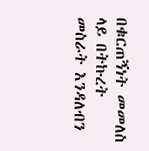በቁርጠኝነት መመለስ ላይ በትኩረት መስራት እንዳለብን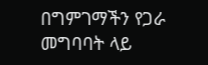በግምገማችን የጋራ መግባባት ላይ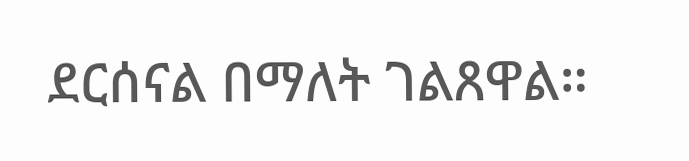ደርሰናል በማለት ገልጸዋል።